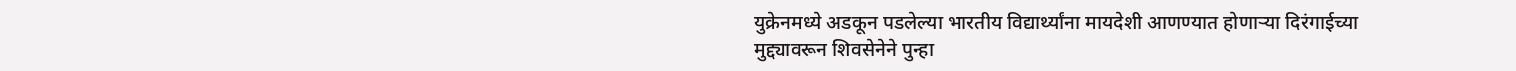युक्रेनमध्ये अडकून पडलेल्या भारतीय विद्यार्थ्यांना मायदेशी आणण्यात होणाऱ्या दिरंगाईच्या मुद्द्यावरून शिवसेनेने पुन्हा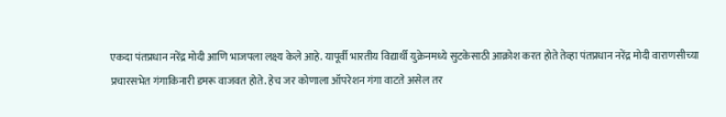एकदा पंतप्रधान नरेंद्र मोदी आणि भाजपला लक्ष्य केले आहे. यापूर्वी भारतीय विद्यार्थी युक्रेनमध्ये सुटकेसाठी आक्रोश करत होते तेव्हा पंतप्रधान नरेंद्र मोदी वाराणसीच्या प्रचारसभेत गंगाकिनारी डमरू वाजवत होते. हेच जर कोणाला ऑपरेशन गंगा वाटते असेल तर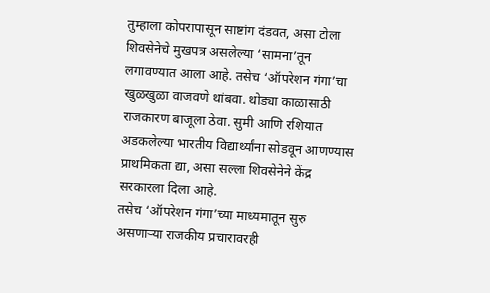तुम्हाला कोपरापासून साष्टांग दंडवत, असा टोला शिवसेनेचे मुखपत्र असलेल्या ‘सामना’तून लगावण्यात आला आहे. तसेच ‘ऑपरेशन गंगा’चा खुळखुळा वाजवणे थांबवा. थोड्या काळासाठी राजकारण बाजूला ठेवा. सुमी आणि रशियात अडकलेल्या भारतीय विद्यार्थ्यांना सोडवून आणण्यास प्राथमिकता द्या, असा सल्ला शिवसेनेने केंद्र सरकारला दिला आहे.
तसेच ‘ऑपरेशन गंगा’च्या माध्यमातून सुरु असणाऱ्या राजकीय प्रचारावरही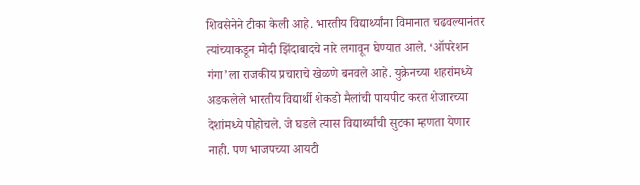शिवसेनेने टीका केली आहे. भारतीय विद्यार्थ्यांना विमानात चढवल्यानंतर त्यांच्याकडून मोदी झिंदाबादचे नारे लगावून घेण्यात आले. ‘ऑपरेशन गंगा’ला राजकीय प्रचाराचे खेळणे बनवले आहे. युक्रेनच्या शहरांमध्ये अडकलेले भारतीय विद्यार्थी शेकडो मैलांची पायपीट करत शेजारच्या देशांमध्ये पोहोचले. जे घडले त्यास विद्यार्थ्यांची सुटका म्हणता येणार नाही. पण भाजपच्या आयटी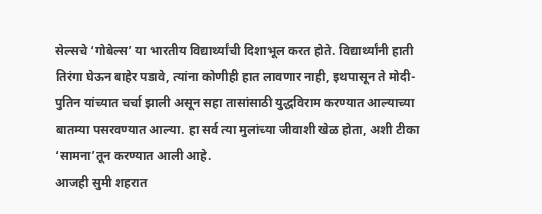सेल्सचे ‘गोबेल्स’ या भारतीय विद्यार्थ्यांची दिशाभूल करत होते. विद्यार्थ्यांनी हाती तिरंगा घेऊन बाहेर पडावे, त्यांना कोणीही हात लावणार नाही, इथपासून ते मोदी-पुतिन यांच्यात चर्चा झाली असून सहा तासांसाठी युद्धविराम करण्यात आल्याच्या बातम्या पसरवण्यात आल्या. हा सर्व त्या मुलांच्या जीवाशी खेळ होता, अशी टीका ‘सामना’तून करण्यात आली आहे.
आजही सुमी शहरात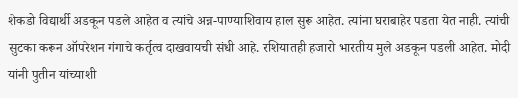शेकडो विद्यार्थी अडकून पडले आहेत व त्यांचे अन्न-पाण्याशिवाय हाल सुरू आहेत. त्यांना घराबाहेर पडता येत नाही. त्यांची सुटका करून ऑपरेशन गंगाचे कर्तृत्व दाखवायची संधी आहे. रशियातही हजारो भारतीय मुले अडकून पडली आहेत. मोदी यांनी पुतीन यांच्याशी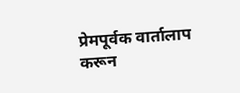प्रेमपूर्वक वार्तालाप करून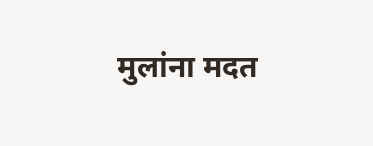मुलांना मदत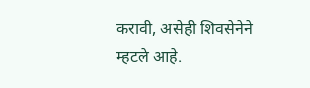करावी, असेही शिवसेनेने म्हटले आहे.